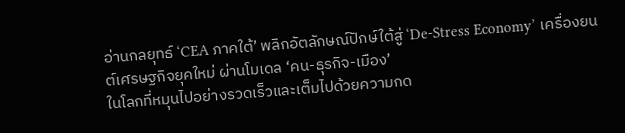อ่านกลยุทธ์ ‘CEA ภาคใต้’ พลิกอัตลักษณ์ปักษ์ใต้สู่ ‘De-Stress Economy’ เครื่องยนต์เศรษฐกิจยุคใหม่ ผ่านโมเดล ‘คน-ธุรกิจ-เมือง’
ในโลกที่หมุนไปอย่างรวดเร็วและเต็มไปด้วยความกด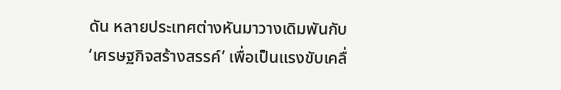ดัน หลายประเทศต่างหันมาวางเดิมพันกับ ‘เศรษฐกิจสร้างสรรค์’ เพื่อเป็นแรงขับเคลื่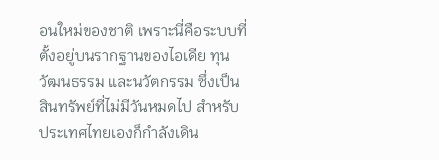อนใหม่ของชาติ เพราะนี่คือระบบที่ตั้งอยู่บนรากฐานของไอเดีย ทุนวัฒนธรรม และนวัตกรรม ซึ่งเป็นสินทรัพย์ที่ไม่มีวันหมดไป สำหรับประเทศไทยเองก็กำลังเดิน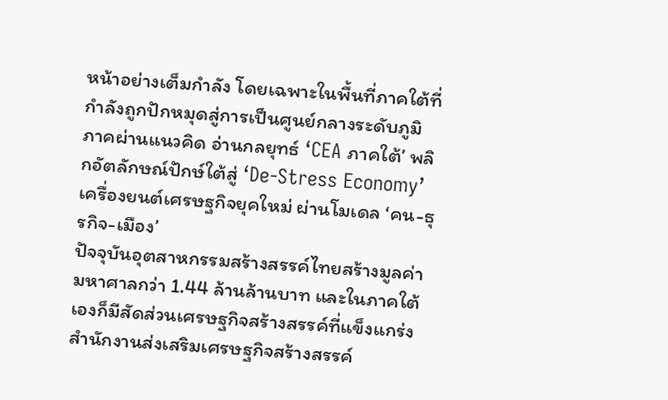หน้าอย่างเต็มกำลัง โดยเฉพาะในพื้นที่ภาคใต้ที่กำลังถูกปักหมุดสู่การเป็นศูนย์กลางระดับภูมิภาคผ่านแนวคิด อ่านกลยุทธ์ ‘CEA ภาคใต้’ พลิกอัตลักษณ์ปักษ์ใต้สู่ ‘De-Stress Economy’ เครื่องยนต์เศรษฐกิจยุคใหม่ ผ่านโมเดล ‘คน-ธุรกิจ-เมือง’
ปัจจุบันอุตสาหกรรมสร้างสรรค์ไทยสร้างมูลค่ามหาศาลกว่า 1.44 ล้านล้านบาท และในภาคใต้เองก็มีสัดส่วนเศรษฐกิจสร้างสรรค์ที่แข็งแกร่ง สำนักงานส่งเสริมเศรษฐกิจสร้างสรรค์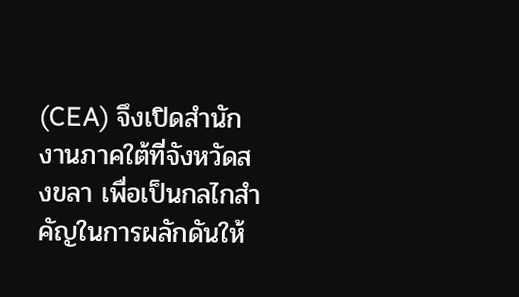(CEA) จึงเปิดสำนักงานภาคใต้ที่จังหวัดสงขลา เพื่อเป็นกลไกสำคัญในการผลักดันให้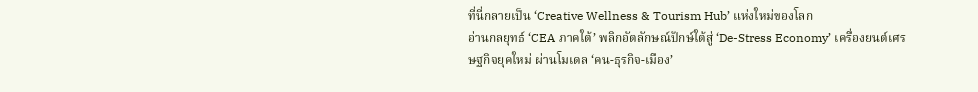ที่นี่กลายเป็น ‘Creative Wellness & Tourism Hub’ แห่งใหม่ของโลก
อ่านกลยุทธ์ ‘CEA ภาคใต้’ พลิกอัตลักษณ์ปักษ์ใต้สู่ ‘De-Stress Economy’ เครื่องยนต์เศรษฐกิจยุคใหม่ ผ่านโมเดล ‘คน-ธุรกิจ-เมือง’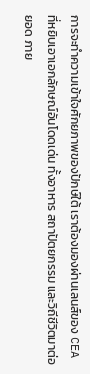การจะทำความเข้าใจศักยภาพของปักษ์ใต้ เราต้องมองผ่านเลนส์ของ CEA ที่หยิบเอาเอกลักษณ์อันโดดเด่น ทั้งอาหาร สถาปัตยกรรม และวิถีชีวิตมาต่อยอด ภาย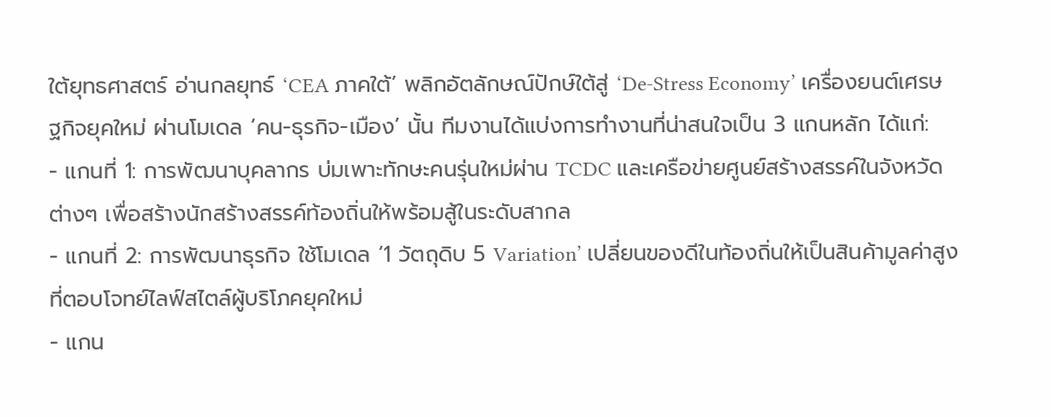ใต้ยุทธศาสตร์ อ่านกลยุทธ์ ‘CEA ภาคใต้’ พลิกอัตลักษณ์ปักษ์ใต้สู่ ‘De-Stress Economy’ เครื่องยนต์เศรษฐกิจยุคใหม่ ผ่านโมเดล ‘คน-ธุรกิจ-เมือง’ นั้น ทีมงานได้แบ่งการทำงานที่น่าสนใจเป็น 3 แกนหลัก ได้แก่:
- แกนที่ 1: การพัฒนาบุคลากร บ่มเพาะทักษะคนรุ่นใหม่ผ่าน TCDC และเครือข่ายศูนย์สร้างสรรค์ในจังหวัดต่างๆ เพื่อสร้างนักสร้างสรรค์ท้องถิ่นให้พร้อมสู้ในระดับสากล
- แกนที่ 2: การพัฒนาธุรกิจ ใช้โมเดล ‘1 วัตถุดิบ 5 Variation’ เปลี่ยนของดีในท้องถิ่นให้เป็นสินค้ามูลค่าสูงที่ตอบโจทย์ไลฟ์สไตล์ผู้บริโภคยุคใหม่
- แกน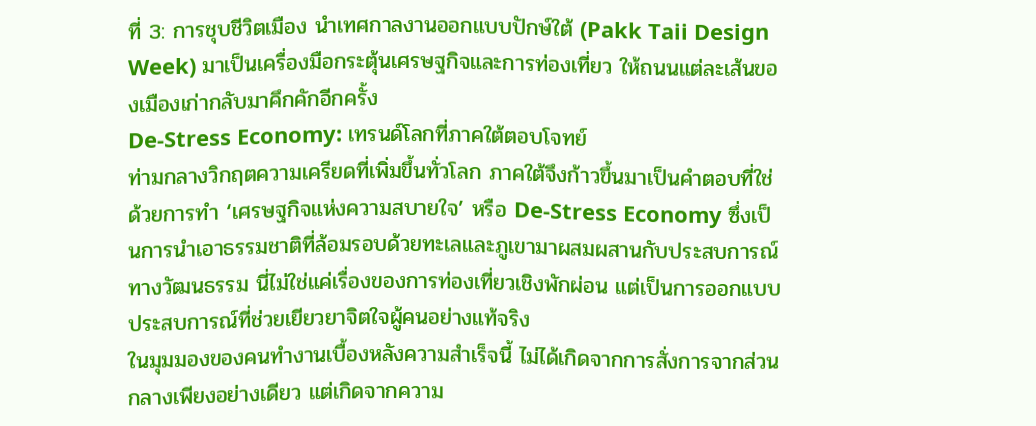ที่ 3: การชุบชีวิตเมือง นำเทศกาลงานออกแบบปักษ์ใต้ (Pakk Taii Design Week) มาเป็นเครื่องมือกระตุ้นเศรษฐกิจและการท่องเที่ยว ให้ถนนแต่ละเส้นของเมืองเก่ากลับมาคึกคักอีกครั้ง
De-Stress Economy: เทรนด์โลกที่ภาคใต้ตอบโจทย์
ท่ามกลางวิกฤตความเครียดที่เพิ่มขึ้นทั่วโลก ภาคใต้จึงก้าวขึ้นมาเป็นคำตอบที่ใช่ ด้วยการทำ ‘เศรษฐกิจแห่งความสบายใจ’ หรือ De-Stress Economy ซึ่งเป็นการนำเอาธรรมชาติที่ล้อมรอบด้วยทะเลและภูเขามาผสมผสานกับประสบการณ์ทางวัฒนธรรม นี่ไม่ใช่แค่เรื่องของการท่องเที่ยวเชิงพักผ่อน แต่เป็นการออกแบบประสบการณ์ที่ช่วยเยียวยาจิตใจผู้คนอย่างแท้จริง
ในมุมมองของคนทำงานเบื้องหลังความสำเร็จนี้ ไม่ได้เกิดจากการสั่งการจากส่วนกลางเพียงอย่างเดียว แต่เกิดจากความ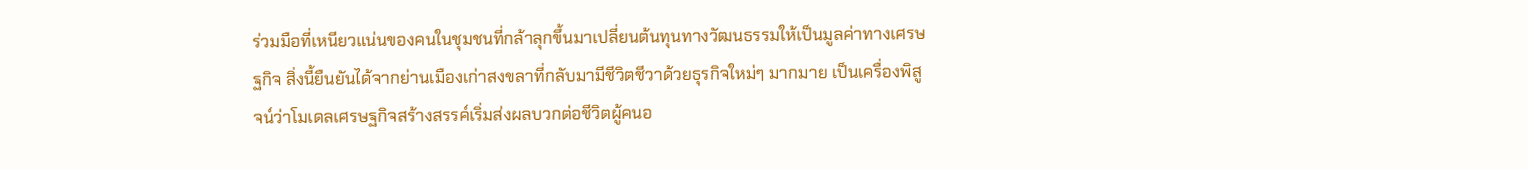ร่วมมือที่เหนียวแน่นของคนในชุมชนที่กล้าลุกขึ้นมาเปลี่ยนต้นทุนทางวัฒนธรรมให้เป็นมูลค่าทางเศรษฐกิจ สิ่งนี้ยืนยันได้จากย่านเมืองเก่าสงขลาที่กลับมามีชีวิตชีวาด้วยธุรกิจใหม่ๆ มากมาย เป็นเครื่องพิสูจน์ว่าโมเดลเศรษฐกิจสร้างสรรค์เริ่มส่งผลบวกต่อชีวิตผู้คนอ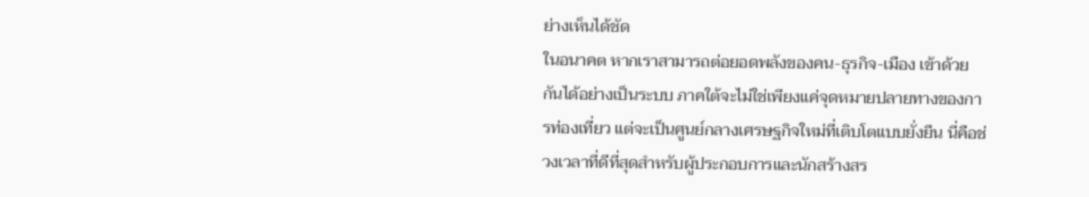ย่างเห็นได้ชัด
ในอนาคต หากเราสามารถต่อยอดพลังของคน-ธุรกิจ-เมือง เข้าด้วยกันได้อย่างเป็นระบบ ภาคใต้จะไม่ใช่เพียงแค่จุดหมายปลายทางของการท่องเที่ยว แต่จะเป็นศูนย์กลางเศรษฐกิจใหม่ที่เติบโตแบบยั่งยืน นี่คือช่วงเวลาที่ดีที่สุดสำหรับผู้ประกอบการและนักสร้างสร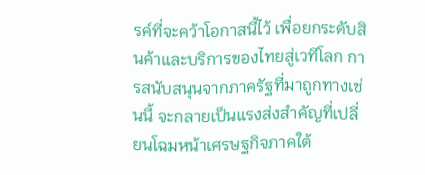รค์ที่จะคว้าโอกาสนี้ไว้ เพื่อยกระดับสินค้าและบริการของไทยสู่เวทีโลก การสนับสนุนจากภาครัฐที่มาถูกทางเช่นนี้ จะกลายเป็นแรงส่งสำคัญที่เปลี่ยนโฉมหน้าเศรษฐกิจภาคใต้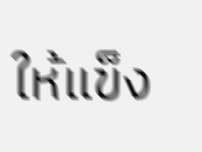ให้แข็ง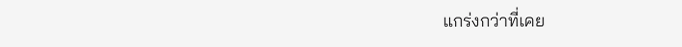แกร่งกว่าที่เคย